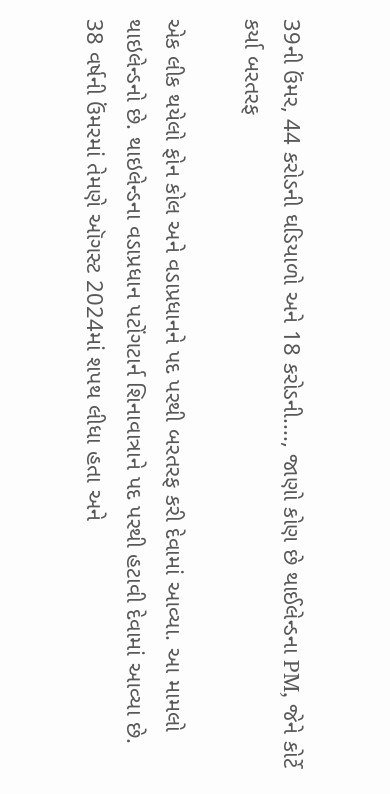39ની ઉંમર, 44 કરોડની ઘડિયાળો અને 18 કરોડની...., જાણો કોણ છે થાઈલેન્ડના PM, જેને કોર્ટે કર્યા બરતરફ

એક લીક થયેલો ફોન કોલ અને વડાપ્રધાનને પદ પરથી બરતરફ કરી દેવામાં આવ્યા. આ મામલો થાઇલેન્ડનો છે. થાઇલેન્ડના વડાપ્રધાન પટોંગટાર્ન શિનાવાત્રાને પદ પરથી હટાવી દેવામાં આવ્યા છે. 38 વર્ષની ઉંમરમાં તેમણે ઑગસ્ટ 2024માં શપથ લીધા હતા અને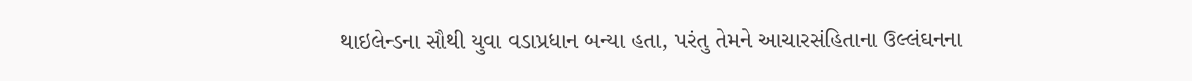થાઇલેન્ડના સૌથી યુવા વડાપ્રધાન બન્યા હતા, પરંતુ તેમને આચારસંહિતાના ઉલ્લંઘનના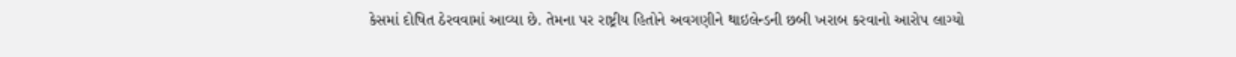કેસમાં દોષિત ઠેરવવામાં આવ્યા છે. તેમના પર રાષ્ટ્રીય હિતોને અવગણીને થાઇલેન્ડની છબી ખરાબ કરવાનો આરોપ લાગ્યો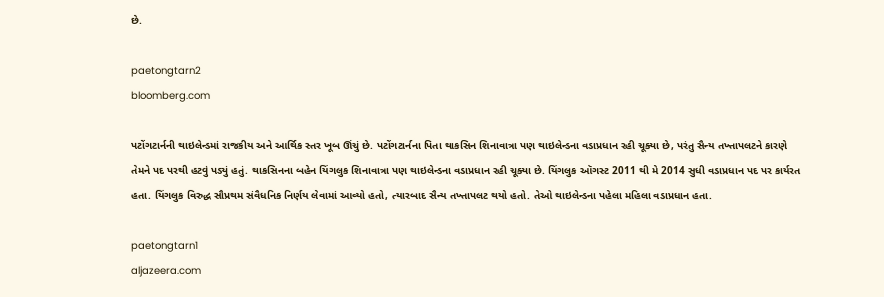છે.

paetongtarn2
bloomberg.com

પટોંગટાર્નની થાઇલેન્ડમાં રાજકીય અને આર્થિક સ્તર ખૂબ ઊંચું છે. પટોંગટાર્નના પિતા થાકસિન શિનાવાત્રા પણ થાઇલેન્ડના વડાપ્રધાન રહી ચૂક્યા છે, પરંતુ સૈન્ય તખ્તાપલટને કારણે તેમને પદ પરથી હટવું પડ્યું હતું. થાકસિનના બહેન યિંગલુક શિનાવાત્રા પણ થાઇલેન્ડના વડાપ્રધાન રહી ચૂક્યા છે. યિંગલુક ઑગસ્ટ 2011 થી મે 2014 સુધી વડાપ્રધાન પદ પર કાર્યરત હતા. યિંગલુક વિરુદ્ધ સૌપ્રથમ સંવૈધનિક નિર્ણય લેવામાં આવ્યો હતો, ત્યારબાદ સૈન્ય તખ્તાપલટ થયો હતો. તેઓ થાઇલેન્ડના પહેલા મહિલા વડાપ્રધાન હતા.

paetongtarn1
aljazeera.com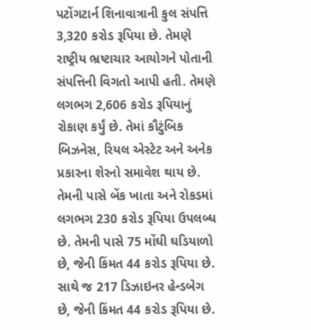પટોંગટાર્ન શિનાવાત્રાની કુલ સંપત્તિ 3,320 કરોડ રૂપિયા છે. તેમણે રાષ્ટ્રીય ભ્રષ્ટાચાર આયોગને પોતાની સંપત્તિની વિગતો આપી હતી. તેમણે લગભગ 2,606 કરોડ રૂપિયાનું રોકાણ કર્યું છે. તેમાં કૌટુંબિક બિઝનેસ, રિયલ એસ્ટેટ અને અનેક પ્રકારના શેરનો સમાવેશ થાય છે. તેમની પાસે બેંક ખાતા અને રોકડમાં લગભગ 230 કરોડ રૂપિયા ઉપલબ્ધ છે. તેમની પાસે 75 મોંઘી ઘડિયાળો છે, જેની કિંમત 44 કરોડ રૂપિયા છે. સાથે જ 217 ડિઝાઇનર હેન્ડબેગ છે, જેની કિંમત 44 કરોડ રૂપિયા છે.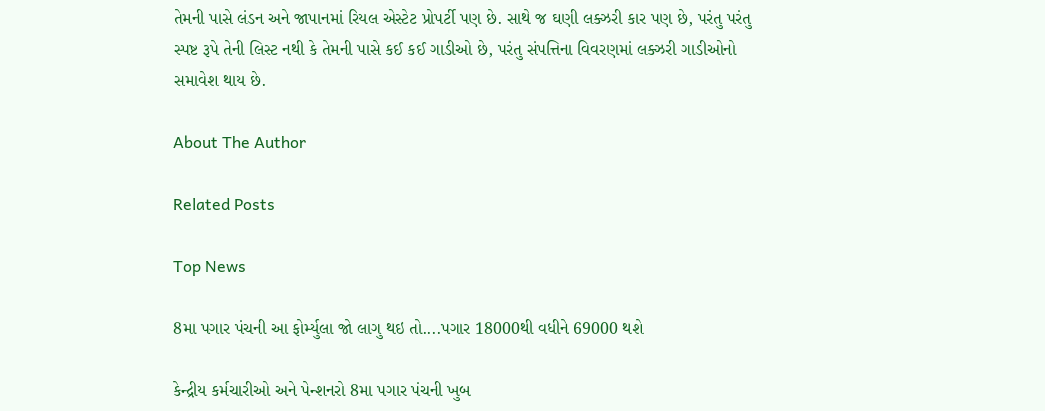તેમની પાસે લંડન અને જાપાનમાં રિયલ એસ્ટેટ પ્રોપર્ટી પણ છે. સાથે જ ઘણી લક્ઝરી કાર પણ છે, પરંતુ પરંતુ સ્પષ્ટ રૂપે તેની લિસ્ટ નથી કે તેમની પાસે કઈ કઈ ગાડીઓ છે, પરંતુ સંપત્તિના વિવરણમાં લક્ઝરી ગાડીઓનો સમાવેશ થાય છે.

About The Author

Related Posts

Top News

8મા પગાર પંચની આ ફોર્મ્યુલા જો લાગુ થઇ તો....પગાર 18000થી વધીને 69000 થશે

કેન્દ્રીય કર્મચારીઓ અને પેન્શનરો 8મા પગાર પંચની ખુબ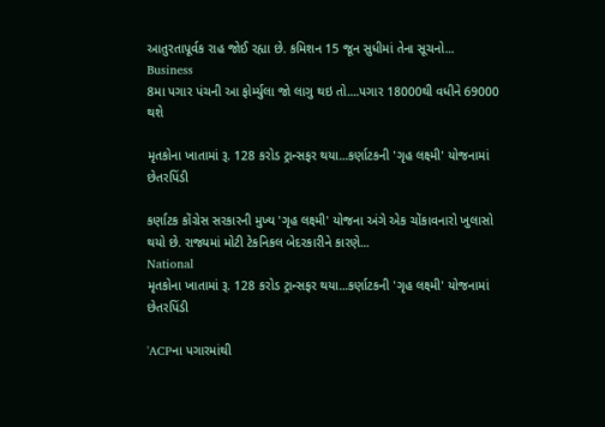આતુરતાપૂર્વક રાહ જોઈ રહ્યા છે. કમિશન 15 જૂન સુધીમાં તેના સૂચનો...
Business
8મા પગાર પંચની આ ફોર્મ્યુલા જો લાગુ થઇ તો....પગાર 18000થી વધીને 69000 થશે

મૃતકોના ખાતામાં રૂ. 128 કરોડ ટ્રાન્સફર થયા...કર્ણાટકની 'ગૃહ લક્ષ્મી' યોજનામાં છેતરપિંડી

કર્ણાટક કોંગ્રેસ સરકારની મુખ્ય 'ગૃહ લક્ષ્મી' યોજના અંગે એક ચોંકાવનારો ખુલાસો થયો છે. રાજ્યમાં મોટી ટેકનિકલ બેદરકારીને કારણે...
National
મૃતકોના ખાતામાં રૂ. 128 કરોડ ટ્રાન્સફર થયા...કર્ણાટકની 'ગૃહ લક્ષ્મી' યોજનામાં છેતરપિંડી

'ACPના પગારમાંથી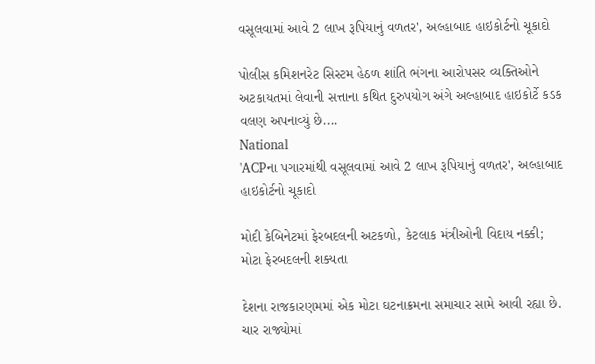વસૂલવામાં આવે 2 લાખ રૂપિયાનું વળતર', અલ્હાબાદ હાઇકોર્ટનો ચૂકાદો

પોલીસ કમિશનરેટ સિસ્ટમ હેઠળ શાંતિ ભંગના આરોપસર વ્યક્તિઓને અટકાયતમાં લેવાની સત્તાના કથિત દુરુપયોગ અંગે અલ્હાબાદ હાઇકોર્ટે કડક વલણ અપનાવ્યું છે....
National
'ACPના પગારમાંથી વસૂલવામાં આવે 2 લાખ રૂપિયાનું વળતર', અલ્હાબાદ હાઇકોર્ટનો ચૂકાદો

મોદી કેબિનેટમાં ફેરબદલની અટકળો, કેટલાક મંત્રીઓની વિદાય નક્કી; મોટા ફેરબદલની શક્યતા

દેશના રાજકારણમમાં એક મોટા ઘટનાક્રમના સમાચાર સામે આવી રહ્યા છે. ચાર રાજ્યોમાં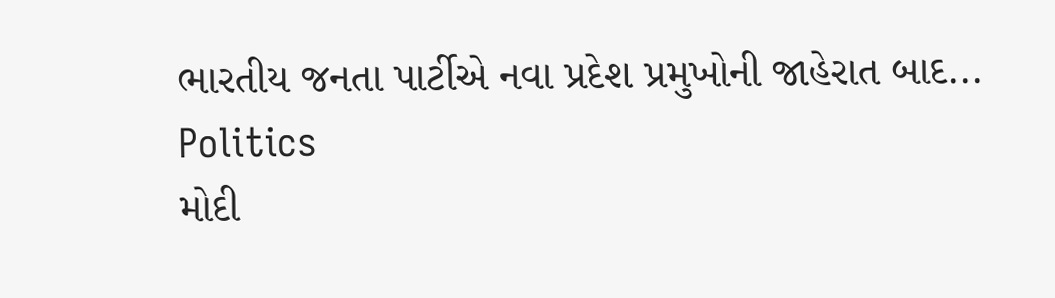ભારતીય જનતા પાર્ટીએ નવા પ્રદેશ પ્રમુખોની જાહેરાત બાદ...
Politics
મોદી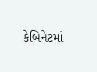કેબિનેટમાં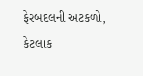ફેરબદલની અટકળો, કેટલાક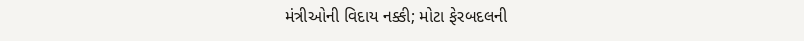મંત્રીઓની વિદાય નક્કી; મોટા ફેરબદલની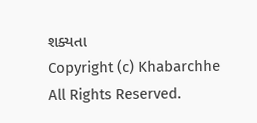શક્યતા
Copyright (c) Khabarchhe All Rights Reserved.